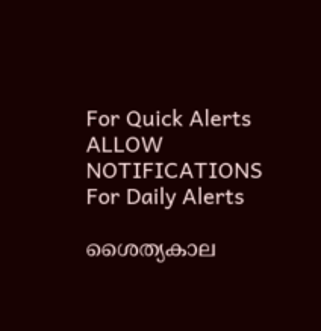For Quick Alerts
ALLOW NOTIFICATIONS
For Daily Alerts

ശൈത്യകാല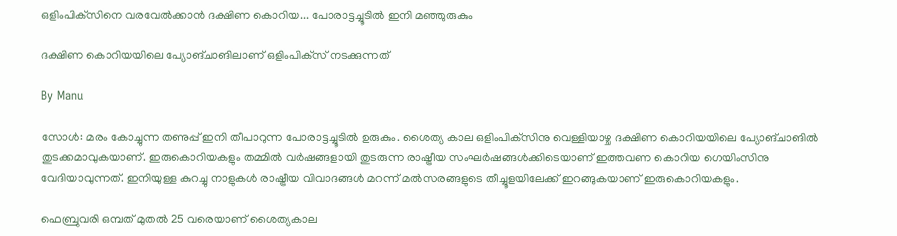ഒളിംപിക്‌സിനെ വരവേല്‍ക്കാന്‍ ദക്ഷിണ കൊറിയ... പോരാട്ടച്ചൂടില്‍ ഇനി മഞ്ഞുരുകും

ദക്ഷിണ കൊറിയയിലെ പ്യോങ്ചാങിലാണ് ഒളിംപിക്‌സ് നടക്കുന്നത്

By Manu

സോള്‍: മരം കോച്ചുന്ന തണുപ്പ് ഇനി തീപാറുന്ന പോരാട്ടച്ചൂടില്‍ ഉരുകും. ശൈത്യ കാല ഒളിംപിക്‌സിനു വെള്ളിയാഴ്ച ദക്ഷിണ കൊറിയയിലെ പ്യോങ്ചാങില്‍ തുടക്കമാവുകയാണ്. ഇരുകൊറിയകളും തമ്മില്‍ വര്‍ഷങ്ങളായി തുടരുന്ന രാഷ്ട്രീയ സംഘര്‍ഷങ്ങള്‍ക്കിടെയാണ് ഇത്തവണ കൊറിയ ഗെയിംസിനു വേദിയാവുന്നത്. ഇനിയുള്ള കുറച്ചു നാളുകള്‍ രാഷ്ട്രീയ വിവാദങ്ങള്‍ മറന്ന് മല്‍സരങ്ങളുടെ തീച്ചൂളയിലേക്ക് ഇറങ്ങുകയാണ് ഇരുകൊറിയകളും.

ഫെബ്രുവരി ഒമ്പത് മുതല്‍ 25 വരെയാണ് ശൈത്യകാല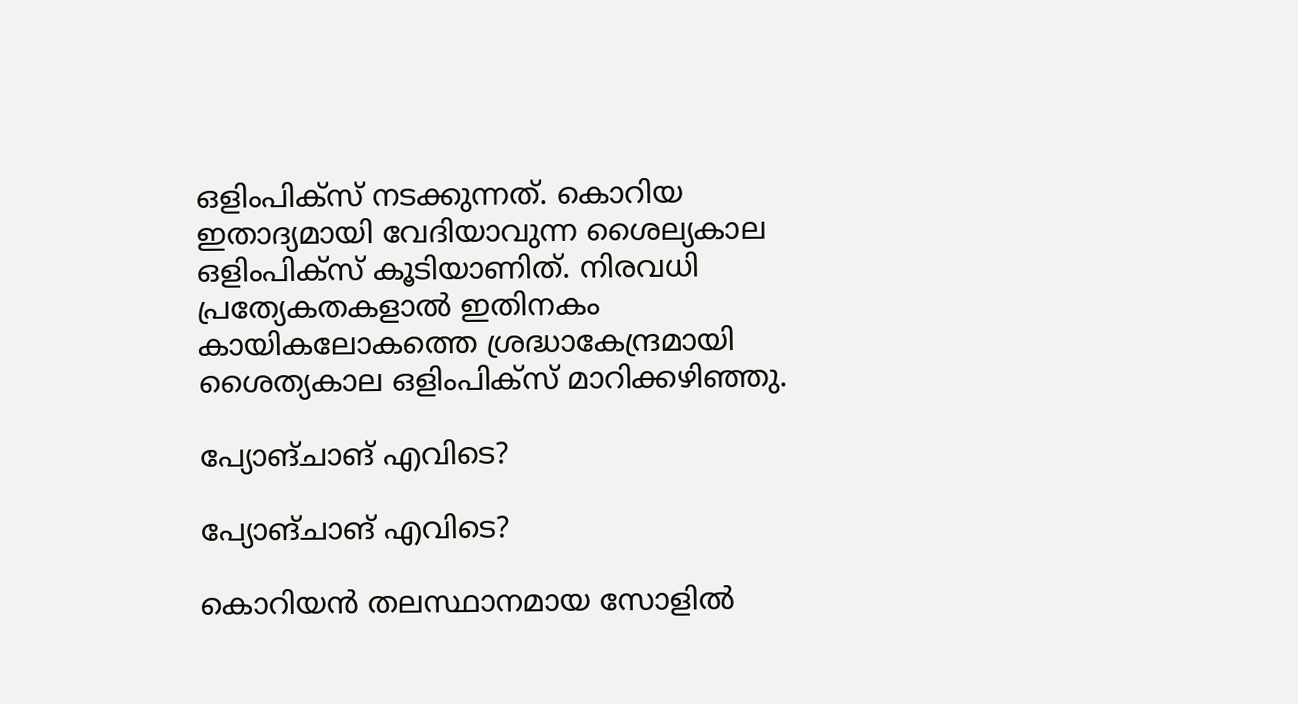ഒളിംപിക്‌സ് നടക്കുന്നത്. കൊറിയ ഇതാദ്യമായി വേദിയാവുന്ന ശൈല്യകാല ഒളിംപിക്‌സ് കൂടിയാണിത്. നിരവധി പ്രത്യേകതകളാല്‍ ഇതിനകം കായികലോകത്തെ ശ്രദ്ധാകേന്ദ്രമായി ശൈത്യകാല ഒളിംപിക്‌സ് മാറിക്കഴിഞ്ഞു.

പ്യോങ്ചാങ് എവിടെ?

പ്യോങ്ചാങ് എവിടെ?

കൊറിയന്‍ തലസ്ഥാനമായ സോളില്‍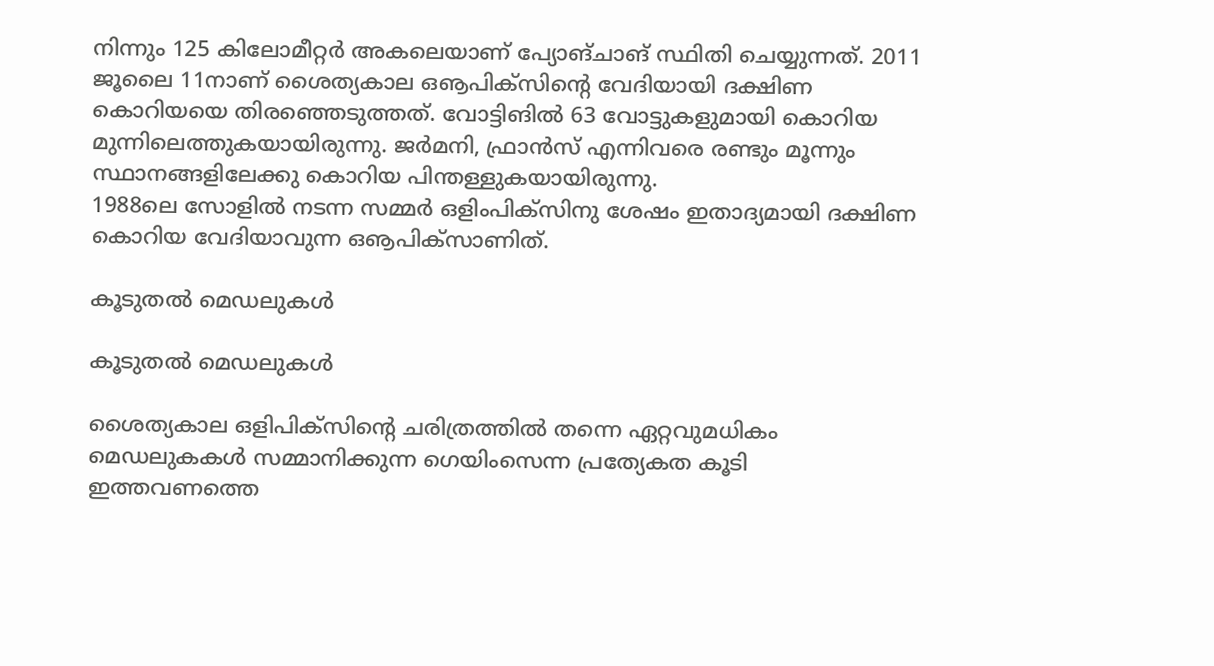നിന്നും 125 കിലോമീറ്റര്‍ അകലെയാണ് പ്യോങ്ചാങ് സ്ഥിതി ചെയ്യുന്നത്. 2011 ജൂലൈ 11നാണ് ശൈത്യകാല ഒൡപിക്‌സിന്റെ വേദിയായി ദക്ഷിണ കൊറിയയെ തിരഞ്ഞെടുത്തത്. വോട്ടിങില്‍ 63 വോട്ടുകളുമായി കൊറിയ മുന്നിലെത്തുകയായിരുന്നു. ജര്‍മനി, ഫ്രാന്‍സ് എന്നിവരെ രണ്ടും മൂന്നും സ്ഥാനങ്ങളിലേക്കു കൊറിയ പിന്തള്ളുകയായിരുന്നു.
1988ലെ സോളില്‍ നടന്ന സമ്മര്‍ ഒളിംപിക്‌സിനു ശേഷം ഇതാദ്യമായി ദക്ഷിണ കൊറിയ വേദിയാവുന്ന ഒൡപിക്‌സാണിത്.

കൂടുതല്‍ മെഡലുകള്‍

കൂടുതല്‍ മെഡലുകള്‍

ശൈത്യകാല ഒളിപിക്‌സിന്റെ ചരിത്രത്തില്‍ തന്നെ ഏറ്റവുമധികം മെഡലുകകള്‍ സമ്മാനിക്കുന്ന ഗെയിംസെന്ന പ്രത്യേകത കൂടി ഇത്തവണത്തെ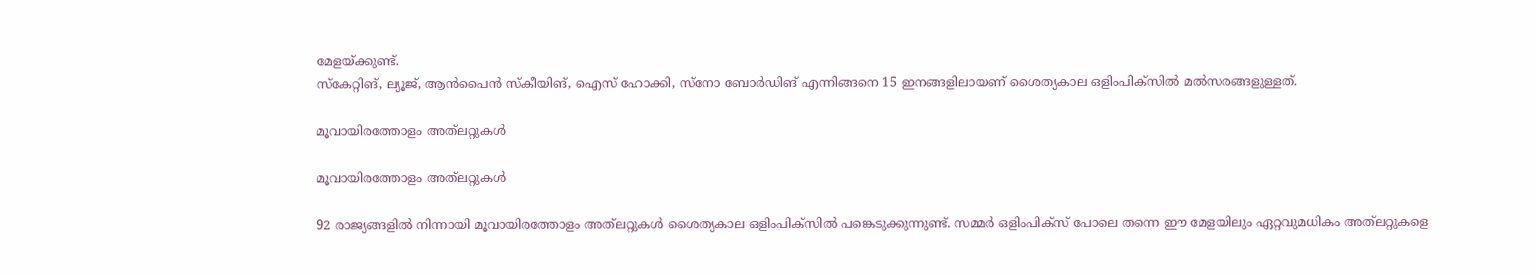മേളയ്ക്കുണ്ട്.
സ്‌കേറ്റിങ്, ല്യൂജ്, ആന്‍പൈന്‍ സ്‌കീയിങ്, ഐസ് ഹോക്കി, സ്‌നോ ബോര്‍ഡിങ് എന്നിങ്ങനെ 15 ഇനങ്ങളിലായണ് ശൈത്യകാല ഒളിംപിക്‌സില്‍ മല്‍സരങ്ങളുള്ളത്.

മൂവായിരത്തോളം അത്‌ലറ്റുകള്‍

മൂവായിരത്തോളം അത്‌ലറ്റുകള്‍

92 രാജ്യങ്ങളില്‍ നിന്നായി മൂവായിരത്തോളം അത്‌ലറ്റുകള്‍ ശൈത്യകാല ഒളിംപിക്‌സില്‍ പങ്കെടുക്കുന്നുണ്ട്. സമ്മര്‍ ഒളിംപിക്‌സ് പോലെ തന്നെ ഈ മേളയിലും ഏറ്റവുമധികം അത്‌ലറ്റുകളെ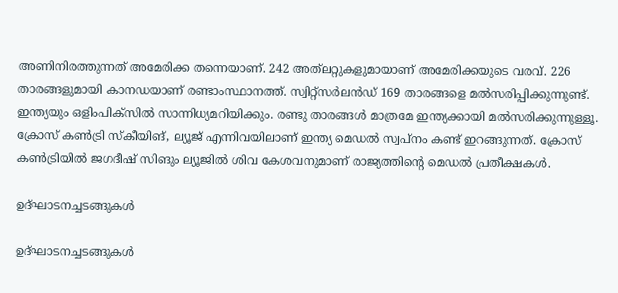അണിനിരത്തുന്നത് അമേരിക്ക തന്നെയാണ്. 242 അത്‌ലറ്റുകളുമായാണ് അമേരിക്കയുടെ വരവ്. 226 താരങ്ങളുമായി കാനഡയാണ് രണ്ടാംസ്ഥാനത്ത്. സ്വിറ്റ്‌സര്‍ലന്‍ഡ് 169 താരങ്ങളെ മല്‍സരിപ്പിക്കുന്നുണ്ട്.
ഇന്ത്യയും ഒളിംപിക്‌സില്‍ സാന്നിധ്യമറിയിക്കും. രണ്ടു താരങ്ങള്‍ മാത്രമേ ഇന്ത്യക്കായി മല്‍സരിക്കുന്നുള്ളൂ. ക്രോസ് കണ്‍ട്രി സ്‌കീയിങ്, ല്യൂജ് എന്നിവയിലാണ് ഇന്ത്യ മെഡല്‍ സ്വപ്‌നം കണ്ട് ഇറങ്ങുന്നത്. ക്രോസ് കണ്‍ട്രിയില്‍ ജഗദീഷ് സിങും ല്യൂജില്‍ ശിവ കേശവനുമാണ് രാജ്യത്തിന്റെ മെഡല്‍ പ്രതീക്ഷകള്‍.

ഉദ്ഘാടനച്ചടങ്ങുകള്‍

ഉദ്ഘാടനച്ചടങ്ങുകള്‍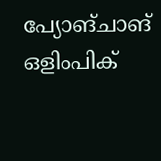പ്യോങ്ചാങ് ഒളിംപിക്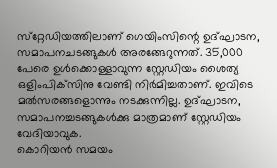സ്‌റ്റേഡിയത്തിലാണ് ഗെയിംസിന്റെ ഉദ്ഘാടന, സമാപനചടങ്ങുകള്‍ അരങ്ങേറുന്നത്. 35,000 പേരെ ഉള്‍ക്കൊള്ളാവുന്ന സ്റ്റേഡിയം ശൈത്യ ഒളിംപിക്‌സിനു വേണ്ടി നിര്‍മിച്ചതാണ്. ഇവിടെ മല്‍സരങ്ങളൊന്നും നടക്കുന്നില്ല. ഉദ്ഘാടന, സമാപനച്ചടങ്ങുകള്‍ക്കു മാത്രമാണ് സ്റ്റേഡിയം വേദിയാവുക.
കൊറിയന്‍ സമയം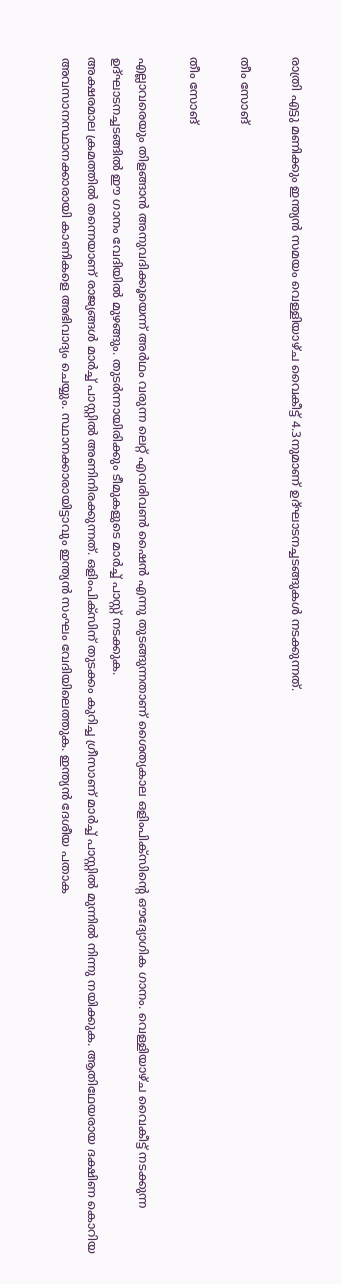രാത്രി എട്ടു മണിക്കും ഇന്ത്യന്‍ സമയം വെള്ളിയാഴ്ച വൈകീട്ട് 4.3നുമാണ് ഉദ്ഘാടനച്ചടങ്ങുകള്‍ നടക്കുന്നത്.

തീം സോങ്

തീം സോങ്

എല്ലാവരെയും തിളങ്ങാന്‍ അനുവദിക്കൂയെന്ന് അര്‍ഥം വരുന്ന ലെറ്റ് എവരിവണ്‍ ഷൈന്‍ എന്നു തുടങ്ങുന്നതാണ് ശൈത്യകാല ഒളിംപിക്‌സിന്റെ ഔദ്യോഗിക ഗാനം. വെള്ളിയാഴ്ച വൈകീട്ട് നടക്കുന്ന ഉദ്ഘാടനച്ചടങ്ങില്‍ ഈ ഗാനം വേദിയില്‍ മുഴങ്ങും. തുടര്‍ന്നായിരിക്കും ടീമുകളുടെ മാര്‍ച്ച് പാസ്റ്റ് നടക്കുക.
അക്ഷരമാല ക്രമത്തില്‍ തന്നെയാണ് രാജ്യങ്ങള്‍ മാര്‍ച്ച് പാസ്റ്റില്‍ അണിനിരക്കുന്നത്. ഒളിംപിക്‌സിന് തുടക്കം കുറിച്ച ഗ്രീസാണ് മാര്‍ച്ച് പാസ്റ്റില്‍ മുന്നില്‍ നിന്നു നയിക്കുക. ആതിഥേയരായ ദക്ഷിണ കൊറിയ അവസാനസ്ഥാനക്കാരായി കാണികളെ അഭിവാദ്യം ചെയ്യും. സ്ഥാനക്കാരായിട്ടാവും ഇന്ത്യന്‍ സംഘം വേദിയിലെത്തുക. ഇന്ത്യന്‍ ദേശീയ പതാക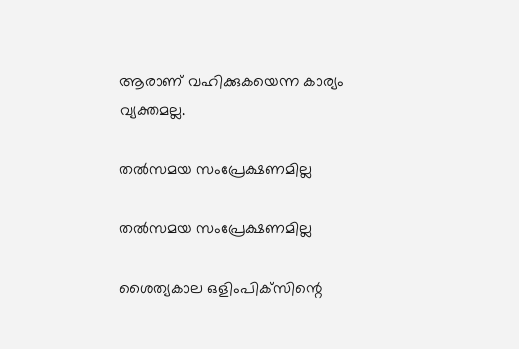ആരാണ് വഹിക്കുകയെന്ന കാര്യം വ്യക്തമല്ല.

തല്‍സമയ സംപ്രേക്ഷണമില്ല

തല്‍സമയ സംപ്രേക്ഷണമില്ല

ശൈത്യകാല ഒളിംപിക്‌സിന്റെ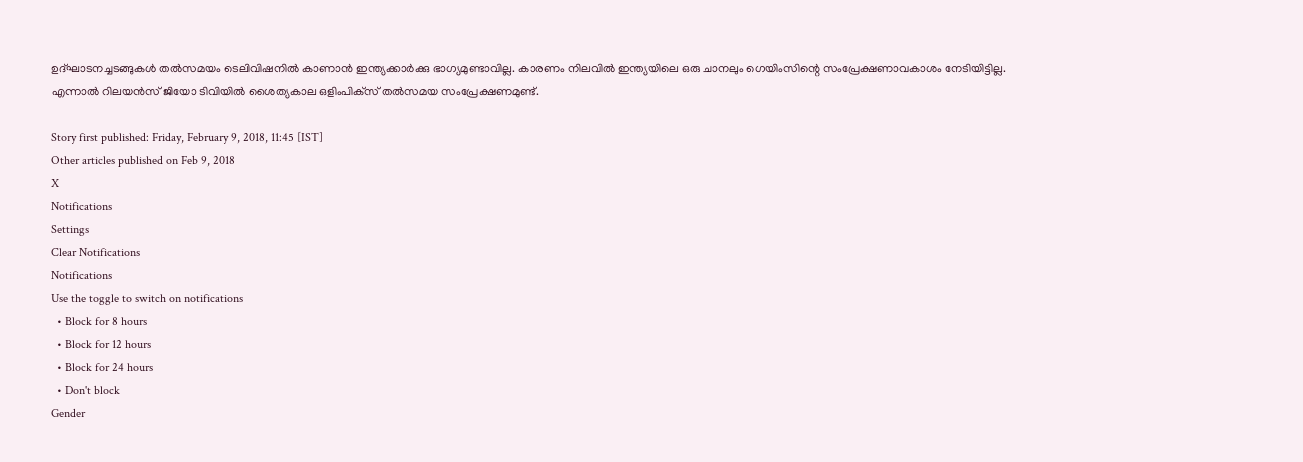ഉദ്ഘാടനച്ചടങ്ങുകള്‍ തല്‍സമയം ടെലിവിഷനില്‍ കാണാന്‍ ഇന്ത്യക്കാര്‍ക്കു ഭാഗ്യമുണ്ടാവില്ല. കാരണം നിലവില്‍ ഇന്ത്യയിലെ ഒരു ചാനലും ഗെയിംസിന്റെ സംപ്രേക്ഷണാവകാശം നേടിയിട്ടില്ല.
എന്നാല്‍ റിലയന്‍സ് ജിയോ ടിവിയില്‍ ശൈത്യകാല ഒളിംപിക്‌സ് തല്‍സമയ സംപ്രേക്ഷണമുണ്ട്.

Story first published: Friday, February 9, 2018, 11:45 [IST]
Other articles published on Feb 9, 2018
X
Notifications
Settings
Clear Notifications
Notifications
Use the toggle to switch on notifications
  • Block for 8 hours
  • Block for 12 hours
  • Block for 24 hours
  • Don't block
Gender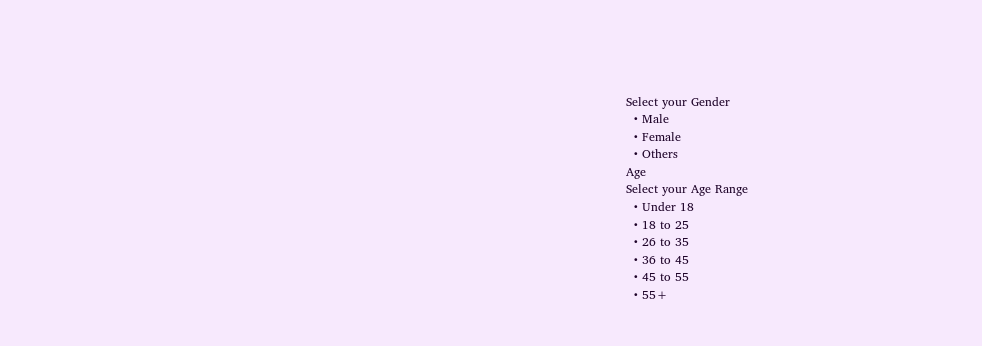Select your Gender
  • Male
  • Female
  • Others
Age
Select your Age Range
  • Under 18
  • 18 to 25
  • 26 to 35
  • 36 to 45
  • 45 to 55
  • 55+